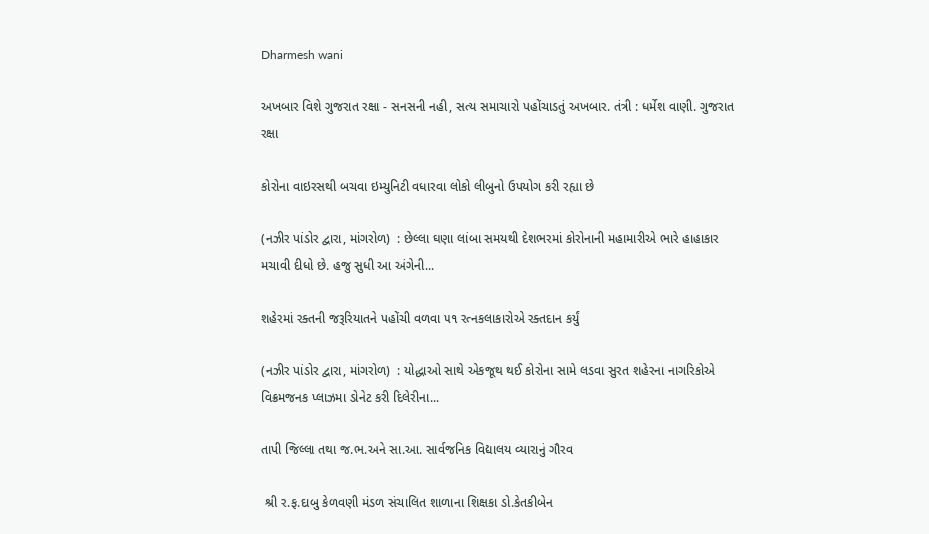Dharmesh wani

અખબાર વિશે ગુજરાત રક્ષા - સનસની નહી, સત્ય સમાચારો પહોંચાડતું અખબાર. તંત્રી : ધર્મેશ વાણી. ગુજરાત રક્ષા

કોરોના વાઇરસથી બચવા ઇમ્યુનિટી વધારવા લોકો લીબુનો ઉપયોગ કરી રહ્યા છે

(નઝીર પાંડોર દ્વારા, માંગરોળ)  : છેલ્લા ઘણા લાંબા સમયથી દેશભરમાં કોરોનાની મહામારીએ ભારે હાહાકાર મચાવી દીધો છે. હજુ સુધી આ અંગેની...

શહેરમાં રક્તની જરૂરિયાતને પહોંચી વળવા ૫૧ રત્નકલાકારોએ રક્તદાન કર્યું

(નઝીર પાંડોર દ્વારા, માંગરોળ)  : યોદ્ધાઓ સાથે એકજૂથ થઈ કોરોના સામે લડવા સુરત શહેરના નાગરિકોએ વિક્રમજનક પ્લાઝમા ડોનેટ કરી દિલેરીના...

તાપી જિલ્લા તથા જ.ભ.અને સા.આ. સાર્વજનિક વિદ્યાલય વ્યારાનું ગૌરવ

 શ્રી ર.ફ.દાબુ કેળવણી મંડળ સંચાલિત શાળાના શિક્ષકા ડો.કેતકીબેન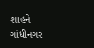શાહને ગાંધીનગર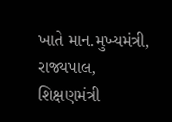ખાતે માન.મુખ્યમંત્રી, રાજ્યપાલ, શિક્ષણમંત્રી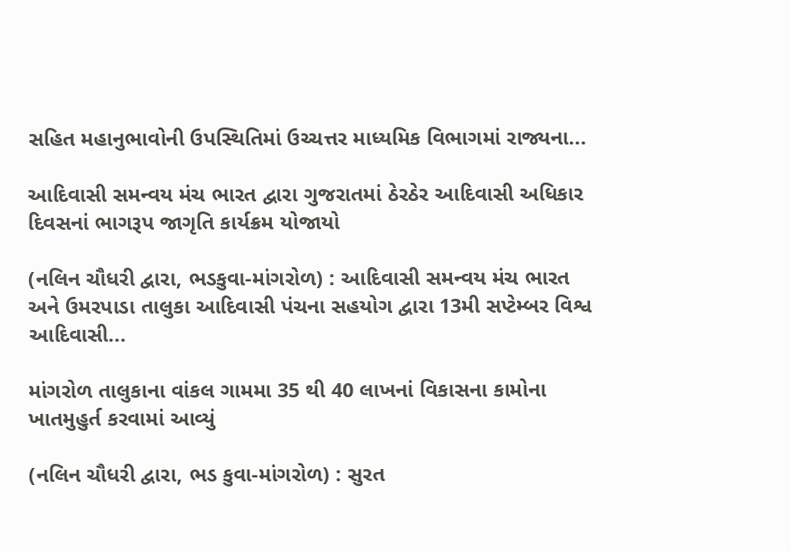સહિત મહાનુભાવોની ઉપસ્થિતિમાં ઉચ્ચત્તર માધ્યમિક વિભાગમાં રાજ્યના...

આદિવાસી સમન્વય મંચ ભારત દ્વારા ગુજરાતમાં ઠેરઠેર આદિવાસી અધિકાર દિવસનાં ભાગરૂપ જાગૃતિ કાર્યક્રમ યોજાયો

(નલિન ચૌધરી દ્વારા, ભડકુવા-માંગરોળ) : આદિવાસી સમન્વય મંચ ભારત અને ઉમરપાડા તાલુકા આદિવાસી પંચના સહયોગ દ્વારા 13મી સપ્ટેમ્બર વિશ્વ આદિવાસી...

માંગરોળ તાલુકાના વાંકલ ગામમા 35 થી 40 લાખનાં વિકાસના કામોના ખાતમુહુર્ત કરવામાં આવ્યું

(નલિન ચૌધરી દ્વારા, ભડ કુવા-માંગરોળ) : સુરત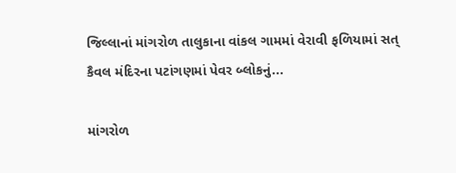જિલ્લાનાં માંગરોળ તાલુકાના વાંકલ ગામમાં વેરાવી ફળિયામાં સત્ કૈવલ મંદિરના પટાંગણમાં પેવર બ્લોકનું...

માંગરોળ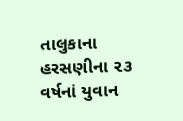તાલુકાના હરસણીના ૨૩ વર્ષનાં યુવાન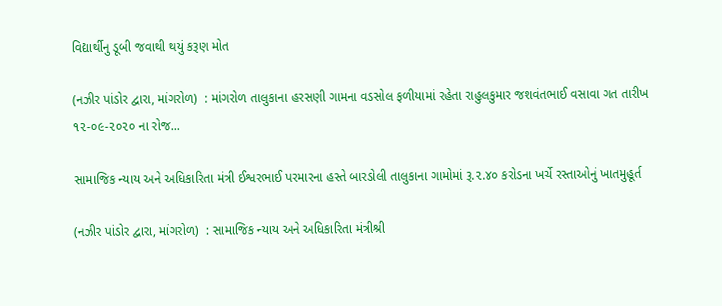વિદ્યાર્થીનુ ડૂબી જવાથી થયું કરૂણ મોત

(નઝીર પાંડોર દ્વારા, માંગરોળ)  : માંગરોળ તાલુકાના હરસણી ગામના વડસોલ ફળીયામાં રહેતા રાહુલકુમાર જશવંતભાઈ વસાવા ગત તારીખ ૧૨-૦૯-૨૦૨૦ ના રોજ...

સામાજિક ન્યાય અને અધિકારિતા મંત્રી ઈશ્વરભાઈ પરમારના હસ્તે બારડોલી તાલુકાના ગામોમાં રૂ.૨.૪૦ કરોડના ખર્ચે રસ્તાઓનું ખાતમુહૂર્ત

(નઝીર પાંડોર દ્વારા, માંગરોળ)  : સામાજિક ન્યાય અને અધિકારિતા મંત્રીશ્રી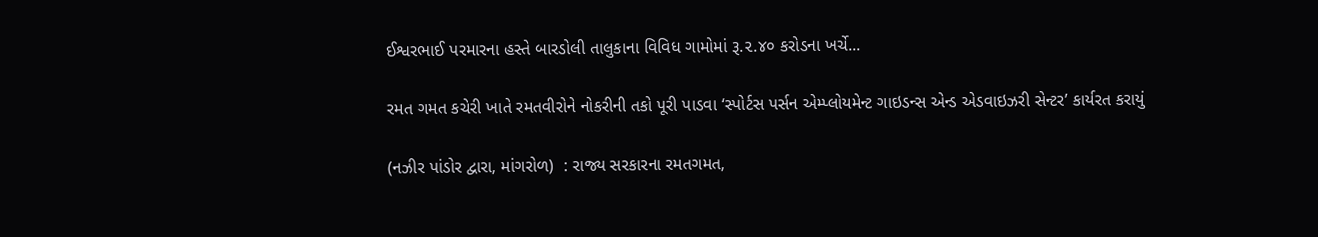ઈશ્વરભાઈ પરમારના હસ્તે બારડોલી તાલુકાના વિવિધ ગામોમાં રૂ.૨.૪૦ કરોડના ખર્ચે...

રમત ગમત કચેરી ખાતે રમતવીરોને નોકરીની તકો પૂરી પાડવા ‘સ્પોર્ટસ પર્સન એમ્પ્લોયમેન્ટ ગાઇડન્સ એન્ડ એડવાઇઝરી સેન્ટર’ કાર્યરત કરાયું

(નઝીર પાંડોર દ્વારા, માંગરોળ)  : રાજ્ય સરકારના રમતગમત,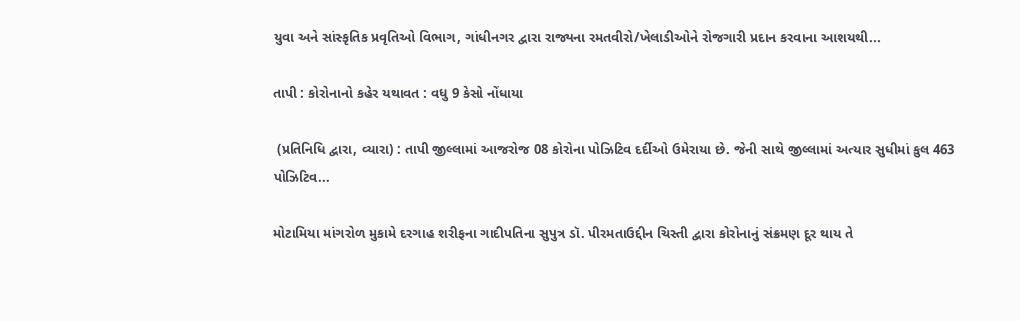યુવા અને સાંસ્કૃતિક પ્રવૃતિઓ વિભાગ, ગાંધીનગર દ્વારા રાજ્યના રમતવીરો/ખેલાડીઓને રોજગારી પ્રદાન કરવાના આશયથી...

તાપી : કોરોનાનો કહેર યથાવત : વધુ 9 કેસો નોંધાયા

 (પ્રતિનિધિ દ્વારા, વ્યારા) : તાપી જીલ્લામાં આજરોજ 08 કોરોના પોઝિટિવ દર્દીઓ ઉમેરાયા છે. જેની સાથે જીલ્લામાં અત્યાર સુધીમાં કુલ 463 પોઝિટિવ...

મોટામિયા માંગરોળ મુકામે દરગાહ શરીફના ગાદીપતિના સુપુત્ર ડૉ. પીરમતાઉદ્દીન ચિસ્તી દ્વારા કોરોનાનું સંક્રમણ દૂર થાય તે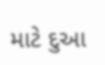માટે દુઆ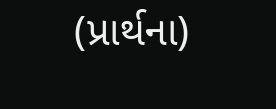(પ્રાર્થના)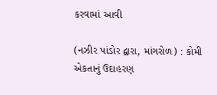કરવામાં આવી

(નઝીર પાંડોર દ્વારા, માંગરોળ) : કોમી એકતાનું ઉદાહરણ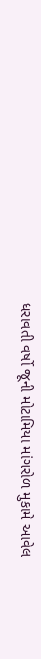ધરાવતી વર્ષો જૂની મોટામિયા માંગરોળ મુકામે આવેલ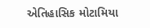એતિહાસિક મોટામિયા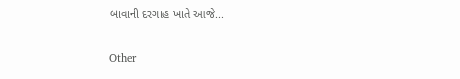બાવાની દરગાહ ખાતે આજે...

Other